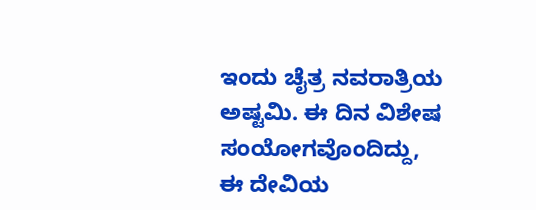ಇಂದು ಚೈತ್ರ ನವರಾತ್ರಿಯ ಅಷ್ಟಮಿ. ಈ ದಿನ ವಿಶೇಷ ಸಂಯೋಗವೊಂದಿದ್ದು, ಈ ದೇವಿಯ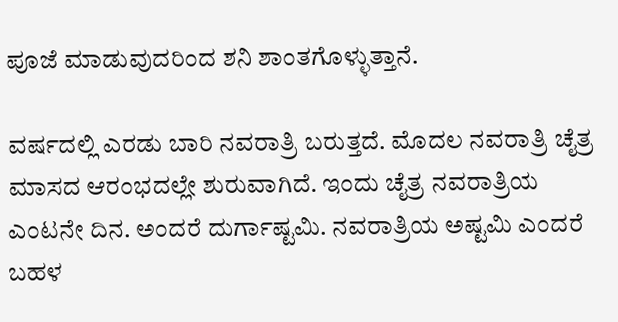ಪೂಜೆ ಮಾಡುವುದರಿಂದ ಶನಿ ಶಾಂತಗೊಳ್ಳುತ್ತಾನೆ.

ವರ್ಷದಲ್ಲಿ ಎರಡು ಬಾರಿ ನವರಾತ್ರಿ ಬರುತ್ತದೆ. ಮೊದಲ ನವರಾತ್ರಿ ಚೈತ್ರ ಮಾಸದ ಆರಂಭದಲ್ಲೇ ಶುರುವಾಗಿದೆ. ಇಂದು ಚೈತ್ರ ನವರಾತ್ರಿಯ ಎಂಟನೇ ದಿನ. ಅಂದರೆ ದುರ್ಗಾಷ್ಟಮಿ. ನವರಾತ್ರಿಯ ಅಷ್ಟಮಿ ಎಂದರೆ ಬಹಳ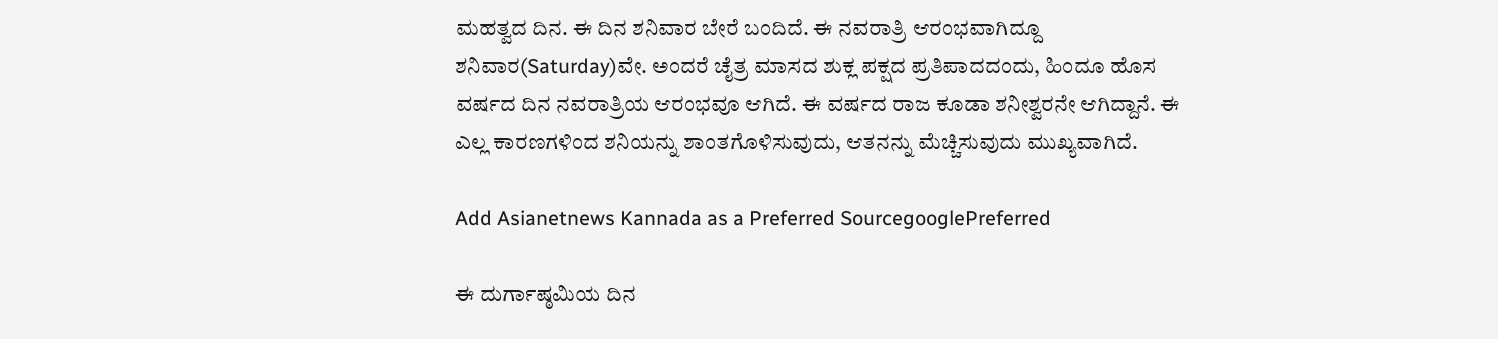ಮಹತ್ವದ ದಿನ. ಈ ದಿನ ಶನಿವಾರ ಬೇರೆ ಬಂದಿದೆ. ಈ ನವರಾತ್ರಿ ಆರಂಭವಾಗಿದ್ದೂ ಶನಿವಾರ(Saturday)ವೇ. ಅಂದರೆ ಚೈತ್ರ ಮಾಸದ ಶುಕ್ಲ ಪಕ್ಷದ ಪ್ರತಿಪಾದದಂದು, ಹಿಂದೂ ಹೊಸ ವರ್ಷದ ದಿನ ನವರಾತ್ರಿಯ ಆರಂಭವೂ ಆಗಿದೆ. ಈ ವರ್ಷದ ರಾಜ ಕೂಡಾ ಶನೀಶ್ವರನೇ ಆಗಿದ್ದಾನೆ. ಈ ಎಲ್ಲ ಕಾರಣಗಳಿಂದ ಶನಿಯನ್ನು ಶಾಂತಗೊಳಿಸುವುದು, ಆತನನ್ನು ಮೆಚ್ಚಿಸುವುದು ಮುಖ್ಯವಾಗಿದೆ.

Add Asianetnews Kannada as a Preferred SourcegooglePreferred

ಈ ದುರ್ಗಾಷ್ಠಮಿಯ ದಿನ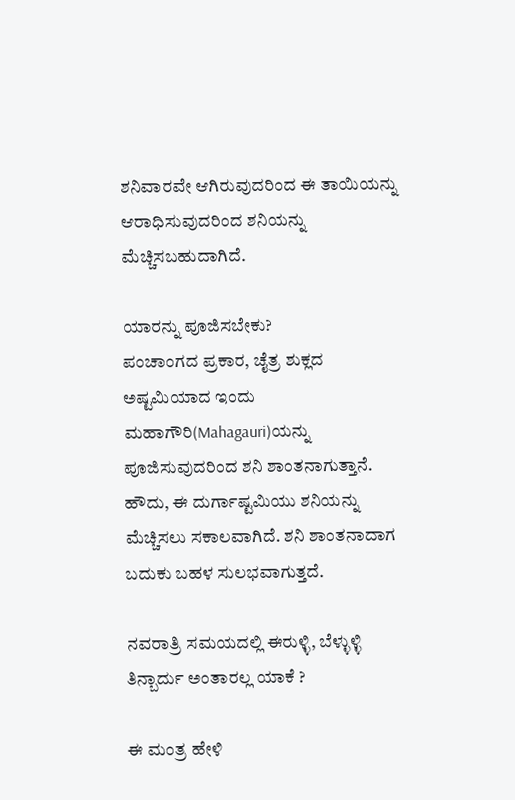ಶನಿವಾರವೇ ಆಗಿರುವುದರಿಂದ ಈ ತಾಯಿಯನ್ನು ಆರಾಧಿಸುವುದರಿಂದ ಶನಿಯನ್ನು ಮೆಚ್ಚಿಸಬಹುದಾಗಿದೆ.

ಯಾರನ್ನು ಪೂಜಿಸಬೇಕು?
ಪಂಚಾಂಗದ ಪ್ರಕಾರ, ಚೈತ್ರ ಶುಕ್ಲದ ಅಷ್ಟಮಿಯಾದ ಇಂದು ಮಹಾಗೌರಿ(Mahagauri)ಯನ್ನು ಪೂಜಿಸುವುದರಿಂದ ಶನಿ ಶಾಂತನಾಗುತ್ತಾನೆ. ಹೌದು, ಈ ದುರ್ಗಾಷ್ಟಮಿಯು ಶನಿಯನ್ನು ಮೆಚ್ಚಿಸಲು ಸಕಾಲವಾಗಿದೆ. ಶನಿ ಶಾಂತನಾದಾಗ ಬದುಕು ಬಹಳ ಸುಲಭವಾಗುತ್ತದೆ.

ನವರಾತ್ರಿ ಸಮಯದಲ್ಲಿ ಈರುಳ್ಳಿ, ಬೆಳ್ಳುಳ್ಳಿ ತಿನ್ಬಾರ್ದು ಅಂತಾರಲ್ಲ ಯಾಕೆ ?

ಈ ಮಂತ್ರ ಹೇಳಿ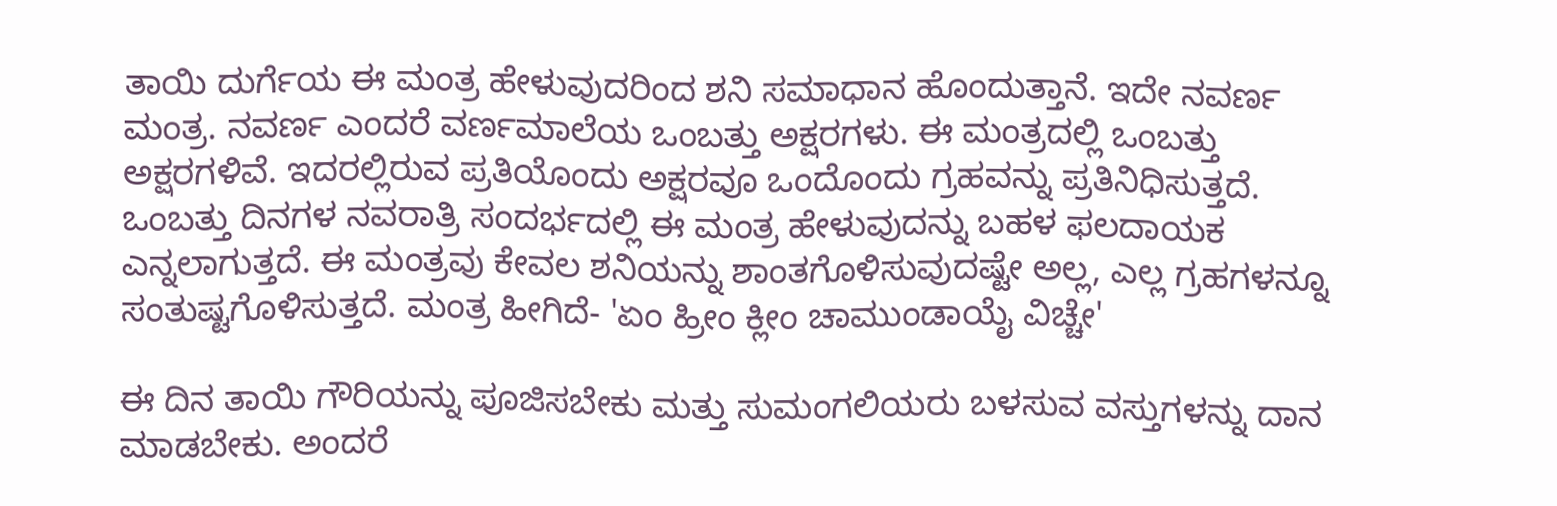ತಾಯಿ ದುರ್ಗೆಯ ಈ ಮಂತ್ರ ಹೇಳುವುದರಿಂದ ಶನಿ ಸಮಾಧಾನ ಹೊಂದುತ್ತಾನೆ. ಇದೇ ನವರ್ಣ ಮಂತ್ರ. ನವರ್ಣ ಎಂದರೆ ವರ್ಣಮಾಲೆಯ ಒಂಬತ್ತು ಅಕ್ಷರಗಳು. ಈ ಮಂತ್ರದಲ್ಲಿ ಒಂಬತ್ತು ಅಕ್ಷರಗಳಿವೆ. ಇದರಲ್ಲಿರುವ ಪ್ರತಿಯೊಂದು ಅಕ್ಷರವೂ ಒಂದೊಂದು ಗ್ರಹವನ್ನು ಪ್ರತಿನಿಧಿಸುತ್ತದೆ. ಒಂಬತ್ತು ದಿನಗಳ ನವರಾತ್ರಿ ಸಂದರ್ಭದಲ್ಲಿ ಈ ಮಂತ್ರ ಹೇಳುವುದನ್ನು ಬಹಳ ಫಲದಾಯಕ ಎನ್ನಲಾಗುತ್ತದೆ. ಈ ಮಂತ್ರವು ಕೇವಲ ಶನಿಯನ್ನು ಶಾಂತಗೊಳಿಸುವುದಷ್ಟೇ ಅಲ್ಲ, ಎಲ್ಲ ಗ್ರಹಗಳನ್ನೂ ಸಂತುಷ್ಟಗೊಳಿಸುತ್ತದೆ. ಮಂತ್ರ ಹೀಗಿದೆ- 'ಏಂ ಹ್ರೀಂ ಕ್ಲೀಂ ಚಾಮುಂಡಾಯೈ ವಿಚ್ಚೇ'

ಈ ದಿನ ತಾಯಿ ಗೌರಿಯನ್ನು ಪೂಜಿಸಬೇಕು ಮತ್ತು ಸುಮಂಗಲಿಯರು ಬಳಸುವ ವಸ್ತುಗಳನ್ನು ದಾನ ಮಾಡಬೇಕು. ಅಂದರೆ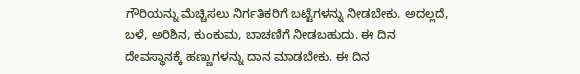ಗೌರಿಯನ್ನು ಮೆಚ್ಚಿಸಲು ನಿರ್ಗತಿಕರಿಗೆ ಬಟ್ಟೆಗಳನ್ನು ನೀಡಬೇಕು. ಅದಲ್ಲದೆ, ಬಳೆ, ಅರಿಶಿನ, ಕುಂಕುಮ, ಬಾಚಣಿಗೆ ನೀಡಬಹುದು. ಈ ದಿನ ದೇವಸ್ಥಾನಕ್ಕೆ ಹಣ್ಣುಗಳನ್ನು ದಾನ ಮಾಡಬೇಕು. ಈ ದಿನ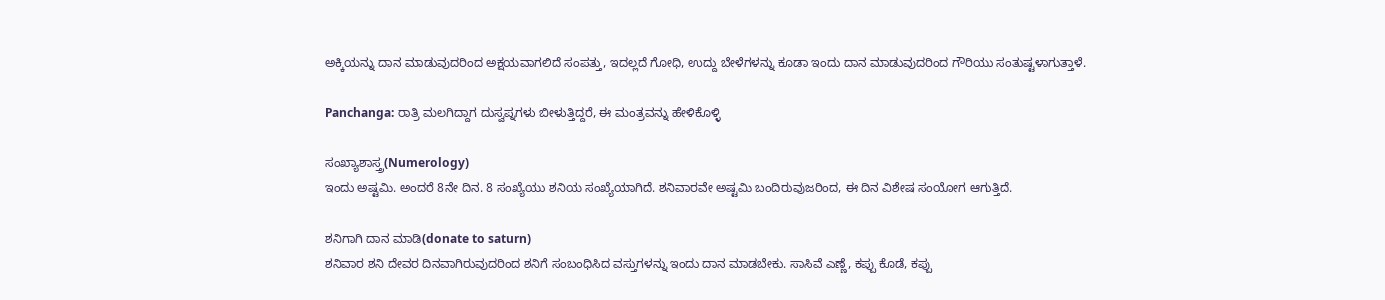ಅಕ್ಕಿಯನ್ನು ದಾನ ಮಾಡುವುದರಿಂದ ಅಕ್ಷಯವಾಗಲಿದೆ ಸಂಪತ್ತು, ಇದಲ್ಲದೆ ಗೋಧಿ, ಉದ್ದು ಬೇಳೆಗಳನ್ನು ಕೂಡಾ ಇಂದು ದಾನ ಮಾಡುವುದರಿಂದ ಗೌರಿಯು ಸಂತುಷ್ಟಳಾಗುತ್ತಾಳೆ.

Panchanga: ರಾತ್ರಿ ಮಲಗಿದ್ದಾಗ ದುಸ್ವಪ್ನಗಳು ಬೀಳುತ್ತಿದ್ದರೆ, ಈ ಮಂತ್ರವನ್ನು ಹೇಳಿಕೊಳ್ಳಿ

ಸಂಖ್ಯಾಶಾಸ್ತ್ರ(Numerology)
ಇಂದು ಅಷ್ಟಮಿ. ಅಂದರೆ 8ನೇ ದಿನ. 8 ಸಂಖ್ಯೆಯು ಶನಿಯ ಸಂಖ್ಯೆಯಾಗಿದೆ. ಶನಿವಾರವೇ ಅಷ್ಟಮಿ ಬಂದಿರುವುಜರಿಂದ, ಈ ದಿನ ವಿಶೇಷ ಸಂಯೋಗ ಆಗುತ್ತಿದೆ.

ಶನಿಗಾಗಿ ದಾನ ಮಾಡಿ(donate to saturn)
ಶನಿವಾರ ಶನಿ ದೇವರ ದಿನವಾಗಿರುವುದರಿಂದ ಶನಿಗೆ ಸಂಬಂಧಿಸಿದ ವಸ್ತುಗಳನ್ನು ಇಂದು ದಾನ ಮಾಡಬೇಕು. ಸಾಸಿವೆ ಎಣ್ಣೆ, ಕಪ್ಪು ಕೊಡೆ, ಕಪ್ಪು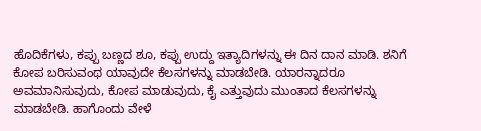ಹೊದಿಕೆಗಳು, ಕಪ್ಪು ಬಣ್ಣದ ಶೂ, ಕಪ್ಪು ಉದ್ದು ಇತ್ಯಾದಿಗಳನ್ನು ಈ ದಿನ ದಾನ ಮಾಡಿ. ಶನಿಗೆ ಕೋಪ ಬರಿಸುವಂಥ ಯಾವುದೇ ಕೆಲಸಗಳನ್ನು ಮಾಡಬೇಡಿ. ಯಾರನ್ನಾದರೂ ಅವಮಾನಿಸುವುದು, ಕೋಪ ಮಾಡುವುದು, ಕೈ ಎತ್ತುವುದು ಮುಂತಾದ ಕೆಲಸಗಳನ್ನು ಮಾಡಬೇಡಿ. ಹಾಗೊಂದು ವೇಳೆ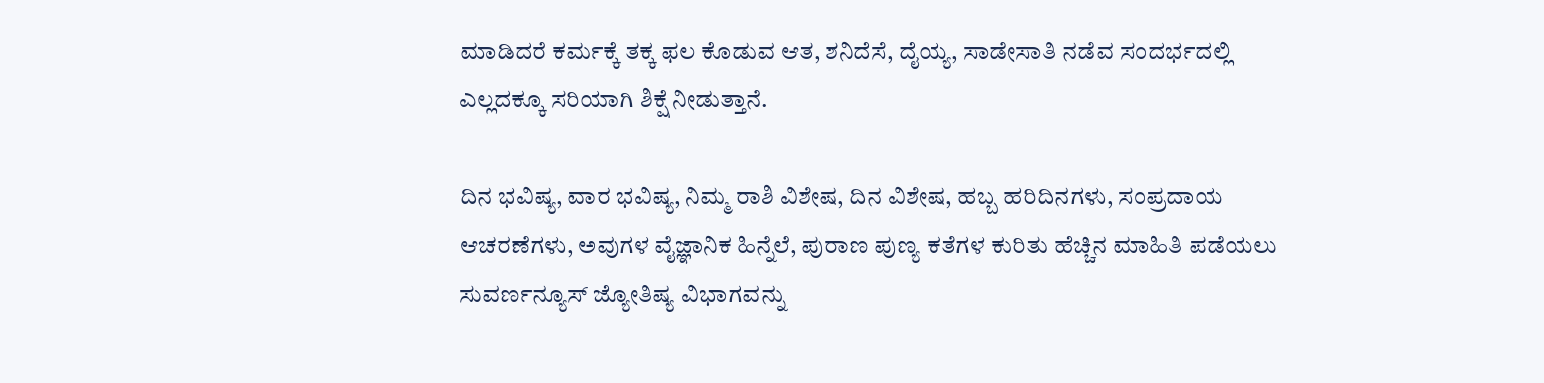ಮಾಡಿದರೆ ಕರ್ಮಕ್ಕೆ ತಕ್ಕ ಫಲ ಕೊಡುವ ಆತ, ಶನಿದೆಸೆ, ದೈಯ್ಯ, ಸಾಡೇಸಾತಿ ನಡೆವ ಸಂದರ್ಭದಲ್ಲಿ ಎಲ್ಲದಕ್ಕೂ ಸರಿಯಾಗಿ ಶಿಕ್ಷೆ ನೀಡುತ್ತಾನೆ.

ದಿನ ಭವಿಷ್ಯ, ವಾರ ಭವಿಷ್ಯ, ನಿಮ್ಮ ರಾಶಿ ವಿಶೇಷ, ದಿನ ವಿಶೇಷ, ಹಬ್ಬ ಹರಿದಿನಗಳು, ಸಂಪ್ರದಾಯ ಆಚರಣೆಗಳು, ಅವುಗಳ ವೈಜ್ಞಾನಿಕ ಹಿನ್ನೆಲೆ, ಪುರಾಣ ಪುಣ್ಯ ಕತೆಗಳ ಕುರಿತು ಹೆಚ್ಚಿನ ಮಾಹಿತಿ ಪಡೆಯಲು ಸುವರ್ಣನ್ಯೂಸ್ ಜ್ಯೋತಿಷ್ಯ ವಿಭಾಗವನ್ನು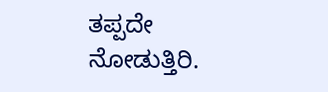ತಪ್ಪದೇ ನೋಡುತ್ತಿರಿ.